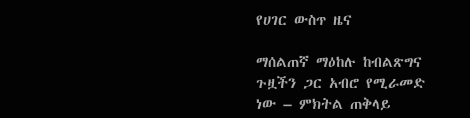የሀገር ውስጥ ዜና

ማሰልጠኛ ማዕከሉ ከብልጽግና ጉዟችን ጋር አብሮ የሚራመድ ነው – ምክትል ጠቅላይ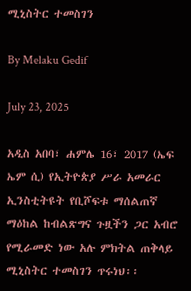ሚኒስትር ተመስገን

By Melaku Gedif

July 23, 2025

አዲስ አበባ፣ ሐምሌ 16፣ 2017 (ኤፍ ኤም ሲ) የኢትዮጵያ ሥራ አመራር ኢንስቲትዩት የቢሾፍቱ ማሰልጠኛ ማዕከል ከብልጽግና ጉዟችን ጋር አብሮ የሚራመድ ነው አሉ ምክትል ጠቅላይ ሚኒስትር ተመስገን ጥሩነህ፡፡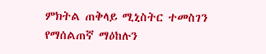ምክትል ጠቅላይ ሚኒስትር ተመስገን የማሰልጠኛ ማዕከሉን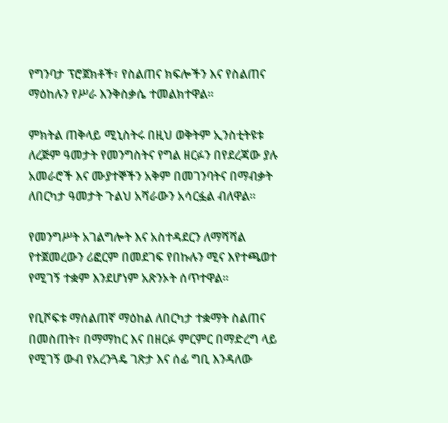የግንባታ ፕሮጀክቶች፣ የስልጠና ክፍሎችን እና የስልጠና ማዕከሉን የሥራ እንቅስቃሴ ተመልክተዋል፡፡

ምክትል ጠቅላይ ሚኒስትሩ በዚህ ወቅትም ኢንስቲትዩቱ ለረጅም ዓመታት የመንግስትና የግል ዘርፉን በየደረጃው ያሉ አመራሮች እና ሙያተኞችን አቅም በመገንባትና በማብቃት ለበርካታ ዓመታት ጉልህ አሻራውን አሳርፏል ብለዋል።

የመንግሥት አገልግሎት እና አስተዳደርን ለማሻሻል የተጀመረውን ሪፎርም በመደገፍ የበኩሉን ሚና እየተጫወተ የሚገኝ ተቋም እንደሆነም አጽንኦት ሰጥተዋል፡፡

የቢሾፍቱ ማሰልጠኛ ማዕከል ለበርካታ ተቋማት ስልጠና በመስጠት፣ በማማከር እና በዘርፉ ምርምር በማድረግ ላይ የሚገኝ ውብ የአረንጓዴ ገጽታ እና ሰፊ ግቢ እንዳለው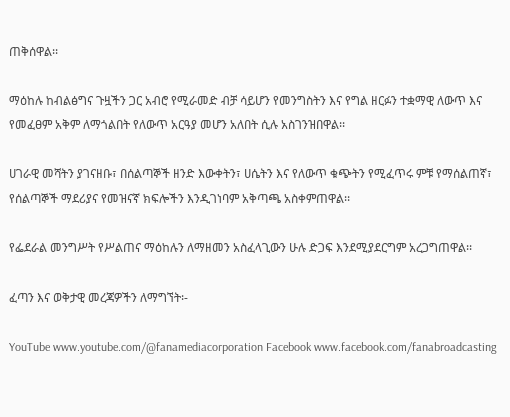ጠቅሰዋል፡፡

ማዕከሉ ከብልፅግና ጉዟችን ጋር አብሮ የሚራመድ ብቻ ሳይሆን የመንግስትን እና የግል ዘርፉን ተቋማዊ ለውጥ እና የመፈፀም አቅም ለማጎልበት የለውጥ አርዓያ መሆን አለበት ሲሉ አስገንዝበዋል፡፡

ሀገራዊ መሻትን ያገናዘቡ፣ በሰልጣኞች ዘንድ እውቀትን፣ ሀሴትን እና የለውጥ ቁጭትን የሚፈጥሩ ምቹ የማሰልጠኛ፣ የሰልጣኞች ማደሪያና የመዝናኛ ክፍሎችን እንዲገነባም አቅጣጫ አስቀምጠዋል፡፡

የፌደራል መንግሥት የሥልጠና ማዕከሉን ለማዘመን አስፈላጊውን ሁሉ ድጋፍ እንደሚያደርግም አረጋግጠዋል፡፡

ፈጣን እና ወቅታዊ መረጃዎችን ለማግኘት፡-

YouTube www.youtube.com/@fanamediacorporation Facebook www.facebook.com/fanabroadcasting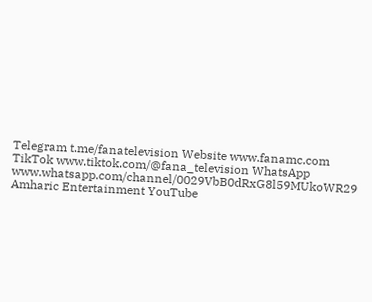Telegram t.me/fanatelevision Website www.fanamc.com TikTok www.tiktok.com/@fana_television WhatsApp www.whatsapp.com/channel/0029VbB0dRxG8l59MUkoWR29 Amharic Entertainment YouTube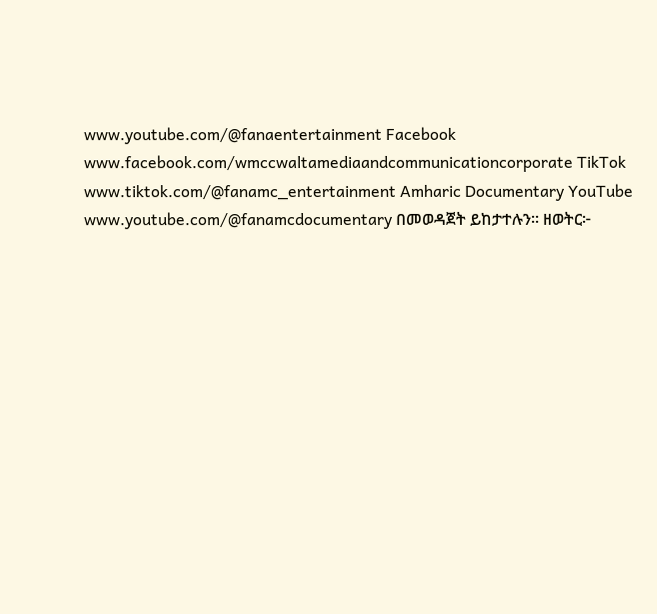www.youtube.com/@fanaentertainment Facebook www.facebook.com/wmccwaltamediaandcommunicationcorporate TikTok www.tiktok.com/@fanamc_entertainment Amharic Documentary YouTube www.youtube.com/@fanamcdocumentary በመወዳጀት ይከታተሉን፡፡ ዘወትር፦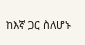ከእኛ ጋር ስለሆኑ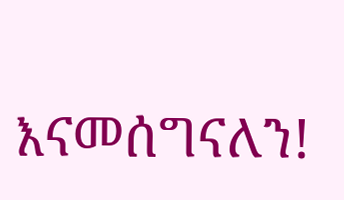እናመሰግናለን!